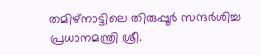തമിഴ്‌നാട്ടിലെ തിരുപ്പൂര്‍ സന്ദര്‍ശിച്ച പ്രധാനമന്ത്രി ശ്രീ.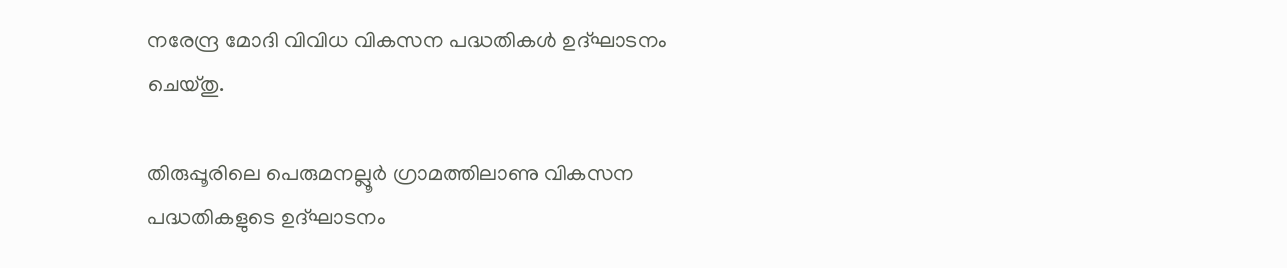നരേന്ദ്ര മോദി വിവിധ വികസന പദ്ധതികള്‍ ഉദ്ഘാടനം ചെയ്തു.

തിരുപ്പൂരിലെ പെരുമനല്ലൂര്‍ ഗ്രാമത്തിലാണു വികസന പദ്ധതികളുടെ ഉദ്ഘാടനം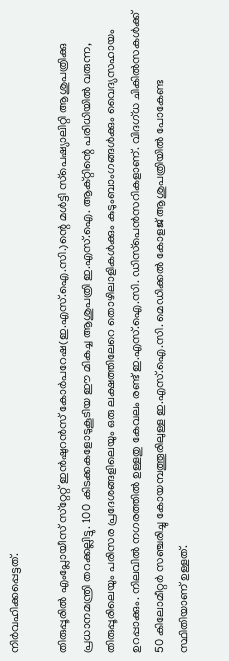നിര്‍വഹിക്കപ്പെട്ടത്.

തിരുപ്പൂരില്‍ എംപ്ലോയീസ് സ്‌റ്റേറ്റ് ഇന്‍ഷുറന്‍സ് കോര്‍പറേഷ(ഇ.എസ്.ഐ.സി.)ന്റെ മള്‍ട്ടി സ്‌പെഷ്യാലിറ്റി ആശുപത്രിക്കു പ്രധാനമന്ത്രി തറക്കല്ലിട്ടു. 100 കിടക്കകളോടുകൂടിയ ഈ മികച്ച ആശുപത്രി ഇ.എസ്.ഐ. ആക്റ്റിന്റെ പരിധിയില്‍ വരുന്ന, തിരുപ്പൂരിലെയും പരിസര പ്രദേശങ്ങളിലെയും ഒരു ലക്ഷത്തിലേറെ തൊഴിലാളികള്‍ക്കും കുടുംബാംഗങ്ങള്‍ക്കും വൈദ്യസഹായം ഉറപ്പാക്കും. നിലവില്‍ നഗരത്തില്‍ ഉള്ളതു കേവലം രണ്ട് ഇ.എസ്.ഐ.സി. ഡിസ്‌പെന്‍സറികളാണ്. വിദഗ്ധ ചികില്‍സകള്‍ക്ക് 50 കിലോമീറ്റര്‍ സഞ്ചരിച്ചു കോയമ്പത്തൂരിലുള്ള ഇ.എസ്.ഐ.സി. മെഡിക്കല്‍ കോളജ് ആശുപത്രിയില്‍ പോകേണ്ട സ്ഥിതിയാണ് ഉള്ളത്.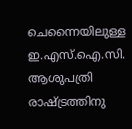ചെന്നൈയിലുള്ള ഇ.എസ്.ഐ.സി. ആശുപത്രി രാഷ്ട്രത്തിനു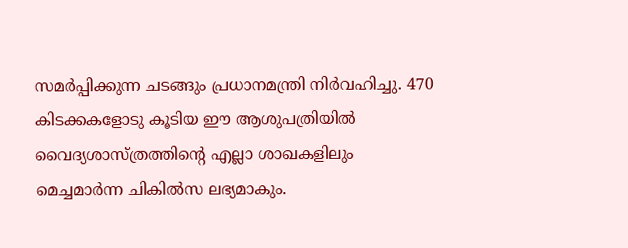സമര്‍പ്പിക്കുന്ന ചടങ്ങും പ്രധാനമന്ത്രി നിര്‍വഹിച്ചു. 470 കിടക്കകളോടു കൂടിയ ഈ ആശുപത്രിയില്‍ വൈദ്യശാസ്ത്രത്തിന്റെ എല്ലാ ശാഖകളിലും മെച്ചമാര്‍ന്ന ചികില്‍സ ലഭ്യമാകും.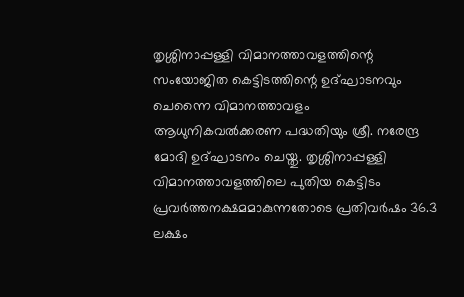തൃശ്ശിനാപ്പള്ളി വിമാനത്താവളത്തിന്റെ സംയോജിത കെട്ടിടത്തിന്റെ ഉദ്ഘാടനവും ചെന്നൈ വിമാനത്താവളം ആധുനികവല്‍ക്കരണ പദ്ധതിയും ശ്രീ. നരേന്ദ്ര മോദി ഉദ്ഘാടനം ചെയ്തു. തൃശ്ശിനാപ്പള്ളി വിമാനത്താവളത്തിലെ പുതിയ കെട്ടിടം പ്രവര്‍ത്തനക്ഷമമാകുന്നതോടെ പ്രതിവര്‍ഷം 36.3 ലക്ഷം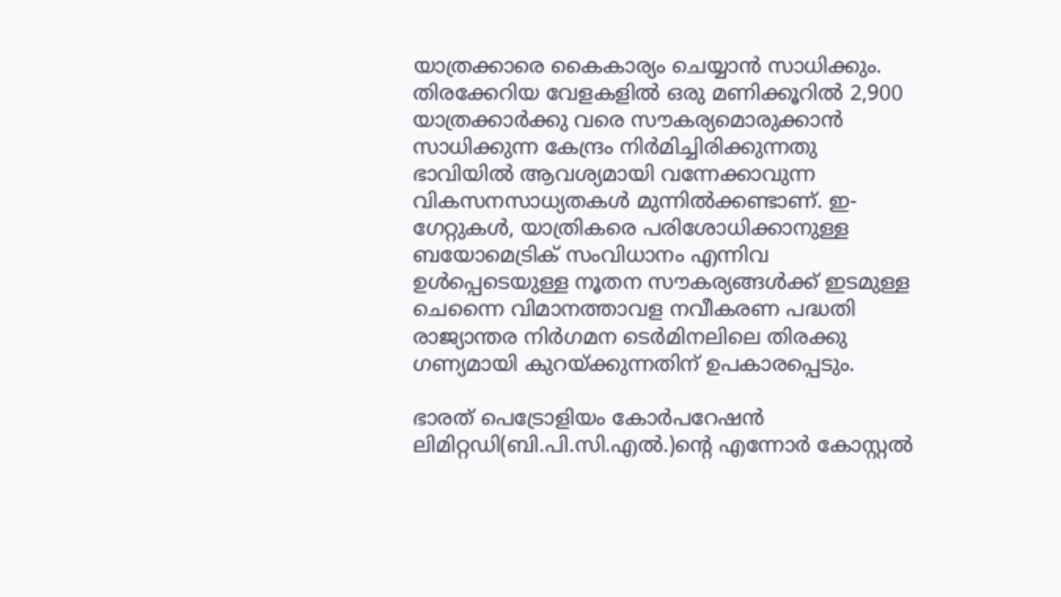യാത്രക്കാരെ കൈകാര്യം ചെയ്യാന്‍ സാധിക്കും. തിരക്കേറിയ വേളകളില്‍ ഒരു മണിക്കൂറില്‍ 2,900 യാത്രക്കാര്‍ക്കു വരെ സൗകര്യമൊരുക്കാന്‍ സാധിക്കുന്ന കേന്ദ്രം നിര്‍മിച്ചിരിക്കുന്നതു ഭാവിയില്‍ ആവശ്യമായി വന്നേക്കാവുന്ന വികസനസാധ്യതകള്‍ മുന്നില്‍ക്കണ്ടാണ്. ഇ-ഗേറ്റുകള്‍, യാത്രികരെ പരിശോധിക്കാനുള്ള ബയോമെട്രിക് സംവിധാനം എന്നിവ ഉള്‍പ്പെടെയുള്ള നൂതന സൗകര്യങ്ങള്‍ക്ക് ഇടമുള്ള ചെന്നൈ വിമാനത്താവള നവീകരണ പദ്ധതി രാജ്യാന്തര നിര്‍ഗമന ടെര്‍മിനലിലെ തിരക്കു ഗണ്യമായി കുറയ്ക്കുന്നതിന് ഉപകാരപ്പെടും.

ഭാരത് പെട്രോളിയം കോര്‍പറേഷന്‍ ലിമിറ്റഡി(ബി.പി.സി.എല്‍.)ന്റെ എന്നോര്‍ കോസ്റ്റല്‍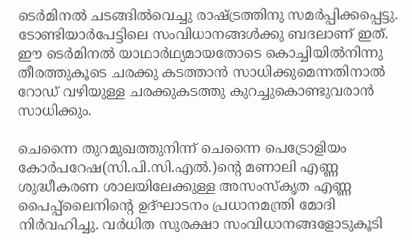ടെര്‍മിനല്‍ ചടങ്ങില്‍വെച്ചു രാഷ്ട്രത്തിനു സമര്‍പ്പിക്കപ്പെട്ടു. ടോണ്ടിയാര്‍പേട്ടിലെ സംവിധാനങ്ങള്‍ക്കു ബദലാണ് ഇത്. ഈ ടെര്‍മിനല്‍ യാഥാര്‍ഥ്യമായതോടെ കൊച്ചിയില്‍നിന്നു തീരത്തുകൂടെ ചരക്കു കടത്താന്‍ സാധിക്കുമെന്നതിനാല്‍ റോഡ് വഴിയുള്ള ചരക്കുകടത്തു കുറച്ചുകൊണ്ടുവരാന്‍ സാധിക്കും.

ചെന്നൈ തുറമുഖത്തുനിന്ന് ചെന്നൈ പെട്രോളിയം കോര്‍പറേഷ(സി.പി.സി.എല്‍.)ന്റെ മണാലി എണ്ണ ശുദ്ധീകരണ ശാലയിലേക്കുള്ള അസംസ്‌കൃത എണ്ണ പൈപ്പ്‌ലൈനിന്റെ ഉദ്ഘാടനം പ്രധാനമന്ത്രി മോദി നിര്‍വഹിച്ചു. വര്‍ധിത സുരക്ഷാ സംവിധാനങ്ങളോടുകൂടി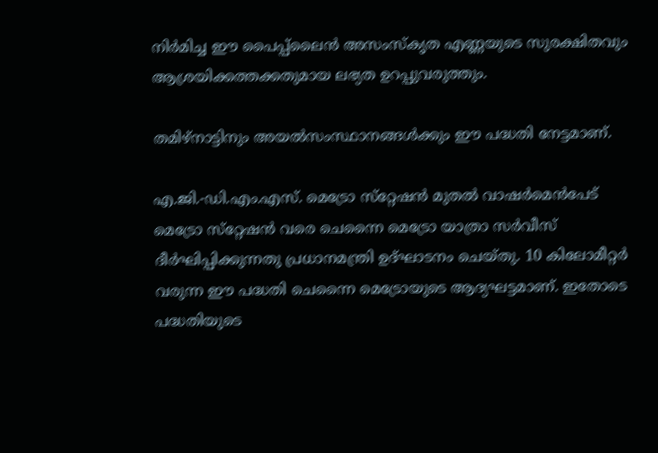നിര്‍മിച്ച ഈ പൈപ്പ്‌ലൈന്‍ അസംസ്‌കൃത എണ്ണയുടെ സുരക്ഷിതവും ആശ്രയിക്കത്തക്കതുമായ ലഭ്യത ഉറപ്പുവരുത്തും.

തമിഴ്‌നാട്ടിനും അയല്‍സംസ്ഥാനങ്ങള്‍ക്കും ഈ പദ്ധതി നേട്ടമാണ്.

എ.ജി.-ഡി.എം.എസ്. മെട്രോ സ്‌റ്റേഷന്‍ മുതല്‍ വാഷര്‍മെന്‍പേട് മെട്രോ സ്‌റ്റേഷന്‍ വരെ ചെന്നൈ മെട്രോ യാത്രാ സര്‍വീസ് ദീര്‍ഘിപ്പിക്കുന്നതു പ്രധാനമന്ത്രി ഉദ്ഘാടനം ചെയ്തു. 10 കിലോമീറ്റര്‍ വരുന്ന ഈ പദ്ധതി ചെന്നൈ മെട്രോയുടെ ആദ്യഘട്ടമാണ്. ഇതോടെ പദ്ധതിയുടെ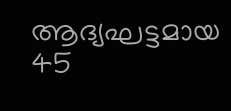ആദ്യഘട്ടമായ 45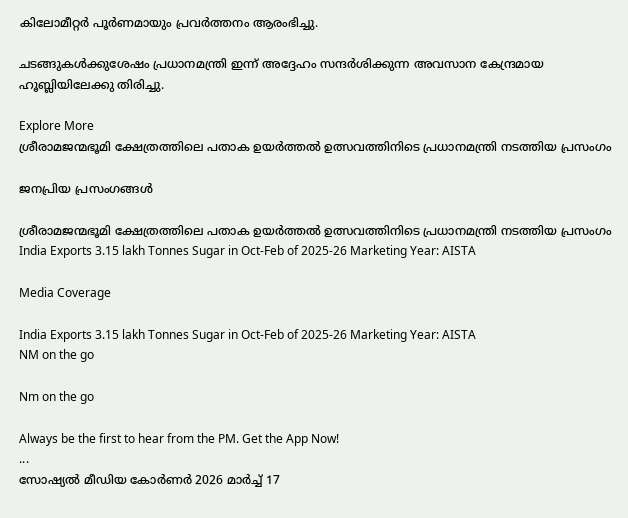കിലോമീറ്റര്‍ പൂര്‍ണമായും പ്രവര്‍ത്തനം ആരംഭിച്ചു.

ചടങ്ങുകള്‍ക്കുശേഷം പ്രധാനമന്ത്രി ഇന്ന് അദ്ദേഹം സന്ദര്‍ശിക്കുന്ന അവസാന കേന്ദ്രമായ ഹൂബ്ലിയിലേക്കു തിരിച്ചു.

Explore More
ശ്രീരാമജന്മഭൂമി ക്ഷേത്രത്തിലെ പതാക ഉയർത്തൽ ഉത്സവത്തിനിടെ പ്രധാനമന്ത്രി നടത്തിയ പ്രസംഗം

ജനപ്രിയ പ്രസംഗങ്ങൾ

ശ്രീരാമജന്മഭൂമി ക്ഷേത്രത്തിലെ പതാക ഉയർത്തൽ ഉത്സവത്തിനിടെ പ്രധാനമന്ത്രി നടത്തിയ പ്രസംഗം
India Exports 3.15 lakh Tonnes Sugar in Oct-Feb of 2025-26 Marketing Year: AISTA

Media Coverage

India Exports 3.15 lakh Tonnes Sugar in Oct-Feb of 2025-26 Marketing Year: AISTA
NM on the go

Nm on the go

Always be the first to hear from the PM. Get the App Now!
...
സോഷ്യൽ മീഡിയ കോർണർ 2026 മാർച്ച് 17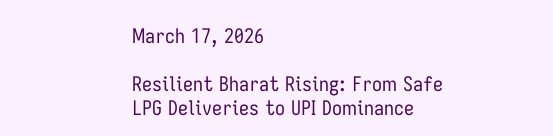March 17, 2026

Resilient Bharat Rising: From Safe LPG Deliveries to UPI Dominance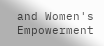and Women's Empowerment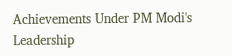Achievements Under PM Modi's Leadership